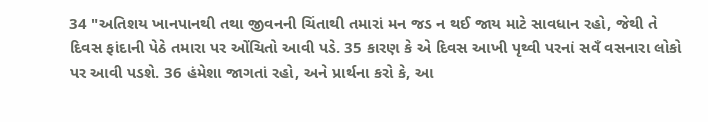34 "અતિશય ખાનપાનથી તથા જીવનની ચિંતાથી તમારાં મન જડ ન થઈ જાય માટે સાવધાન રહો, જેથી તે દિવસ ફાંદાની પેઠે તમારા પર ઓંચિતો આવી પડે. 35 કારણ કે એ દિવસ આખી પૃથ્વી પરનાં સવઁ વસનારા લોકો પર આવી પડશે. 36 હંમેશા જાગતાં રહો, અને પ્રાર્થના કરો કે, આ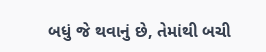બધું જે થવાનું છે, તેમાંથી બચી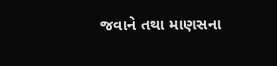જવાને તથા માણસના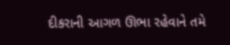દીકરાની આગળ ઊભા રહેવાને તમે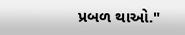પ્રબળ થાઓ."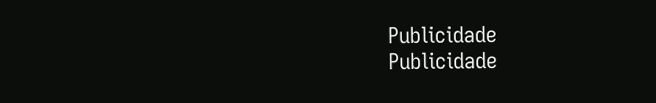Publicidade
Publicidade